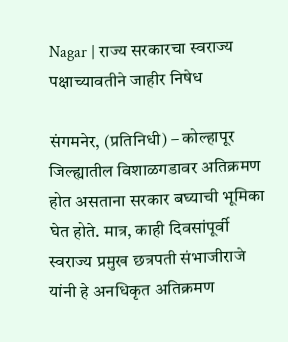Nagar | राज्य सरकारचा स्वराज्य पक्षाच्यावतीने जाहीर निषेध

संगमनेर, (प्रतिनिधी) – कोल्हापूर जिल्ह्यातील विशाळगडावर अतिक्रमण होत असताना सरकार बघ्याची भूमिका घेत होते. मात्र, काही दिवसांपूर्वी स्वराज्य प्रमुख छत्रपती संभाजीराजे यांनी हे अनधिकृत अतिक्रमण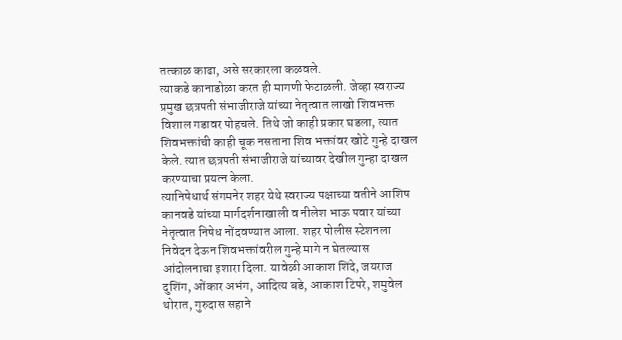तत्काळ काढा, असे सरकारला कळवले.
त्याकडे कानाडोळा करत ही मागणी फेटाळली. जेव्हा स्वराज्य प्रमुख छत्रपती संभाजीराजे यांच्या नेतृत्वात लाखो शिवभक्त विशाल गडावर पोहचले. तिथे जो काही प्रकार घडला, त्यात शिवभक्तांची काही चूक नसताना शिव भक्तांवर खोटे गुन्हे दाखल केले. त्यात छत्रपती संभाजीराजे यांच्यावर देखील गुन्हा दाखल करण्याचा प्रयत्न केला.
त्यानिषेधार्थ संगमनेर शहर येथे स्वराज्य पक्षाच्या वतीने आशिष कानवडे यांच्या मार्गदर्शनाखाली व नीलेश भाऊ पवार यांच्या नेतृत्वात निषेध नोंदवण्यात आला. शहर पोलीस स्टेशनला निवेदन देऊन शिवभक्तांवरील गुन्हे मागे न घेतल्यास आंदोलनाचा इशारा दिला. यावेळी आकाश शिंदे, जयराज दुशिंग, ओंकार अभंग, आदित्य बडे, आकाश टिपरे, शमुवेल थोरात, गुरुदास सहाने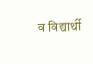व विद्यार्थी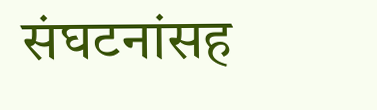संघटनांसह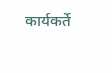कार्यकर्ते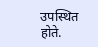उपस्थित होते.